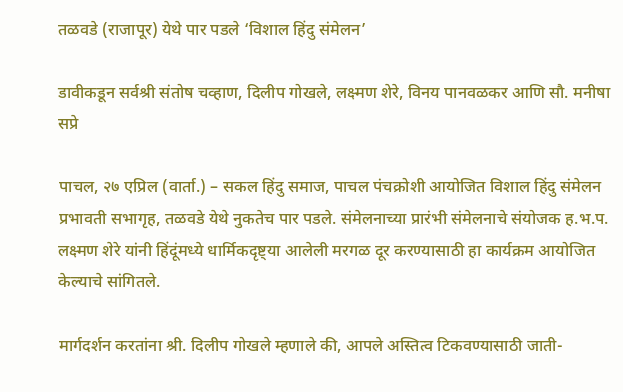तळवडे (राजापूर) येथे पार पडले ‘विशाल हिंदु संमेलन’

डावीकडून सर्वश्री संतोष चव्हाण, दिलीप गोखले, लक्ष्मण शेरे, विनय पानवळकर आणि सौ. मनीषा सप्रे

पाचल, २७ एप्रिल (वार्ता.) – सकल हिंदु समाज, पाचल पंचक्रोशी आयोजित विशाल हिंदु संमेलन प्रभावती सभागृह, तळवडे येथे नुकतेच पार पडले. संमेलनाच्या प्रारंभी संमेलनाचे संयोजक ह.भ.प. लक्ष्मण शेरे यांनी हिंदूंमध्ये धार्मिकदृष्ट्या आलेली मरगळ दूर करण्यासाठी हा कार्यक्रम आयोजित केल्याचे सांगितले.

मार्गदर्शन करतांना श्री. दिलीप गोखले म्हणाले की, आपले अस्तित्व टिकवण्यासाठी जाती-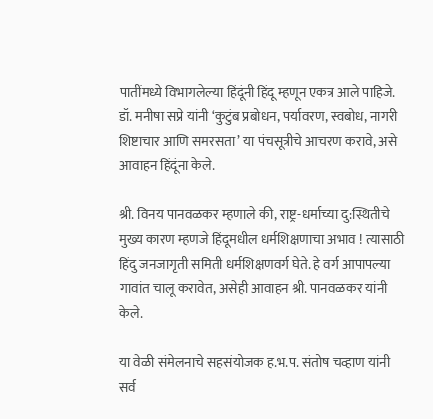पातींमध्ये विभागलेल्या हिंदूंनी हिंदू म्हणून एकत्र आले पाहिजे.  डॉ. मनीषा सप्रे यांनी ‘कुटुंब प्रबोधन, पर्यावरण, स्वबोध, नागरी शिष्टाचार आणि समरसता’ या पंचसूत्रीचे आचरण करावे, असे आवाहन हिंदूंना केले.

श्री. विनय पानवळकर म्हणाले की, राष्ट्र-धर्माच्या दु:स्थितीचे मुख्य कारण म्हणजे हिंदूमधील धर्मशिक्षणाचा अभाव ! त्यासाठी हिंदु जनजागृती समिती धर्मशिक्षणवर्ग घेते. हे वर्ग आपापल्या गावांत चालू करावेत, असेही आवाहन श्री. पानवळकर यांनी केले.

या वेळी संमेलनाचे सहसंयोजक ह.भ.प. संतोष चव्हाण यांनी सर्व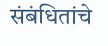संबंधितांचे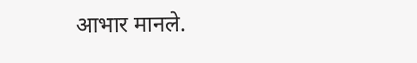आभार मानले.